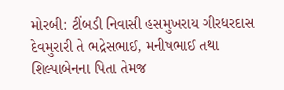મોરબી: ટીંબડી નિવાસી હસમુખરાય ગીરધરદાસ દેવમુરારી તે ભદ્રેસભાઈ, મનીષભાઈ તથા શિલ્પાબેનના પિતા તેમજ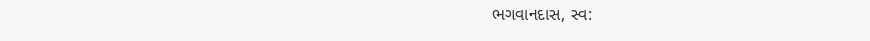ભગવાનદાસ, સ્વ: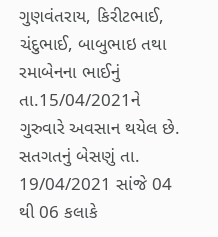ગુણવંતરાય, કિરીટભાઈ, ચંદુભાઈ, બાબુભાઇ તથા રમાબેનના ભાઈનું તા.15/04/2021ને ગુરુવારે અવસાન થયેલ છે.
સતગતનું બેસણું તા. 19/04/2021 સાંજે 04 થી 06 કલાકે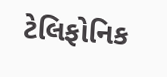ટેલિફોનિક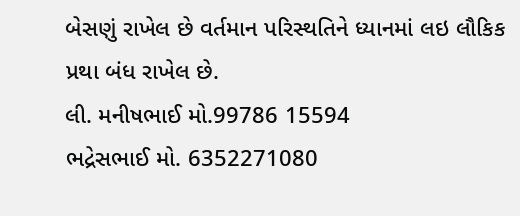બેસણું રાખેલ છે વર્તમાન પરિસ્થતિને ધ્યાનમાં લઇ લૌકિક પ્રથા બંધ રાખેલ છે.
લી. મનીષભાઈ મો.99786 15594
ભદ્રેસભાઈ મો. 6352271080